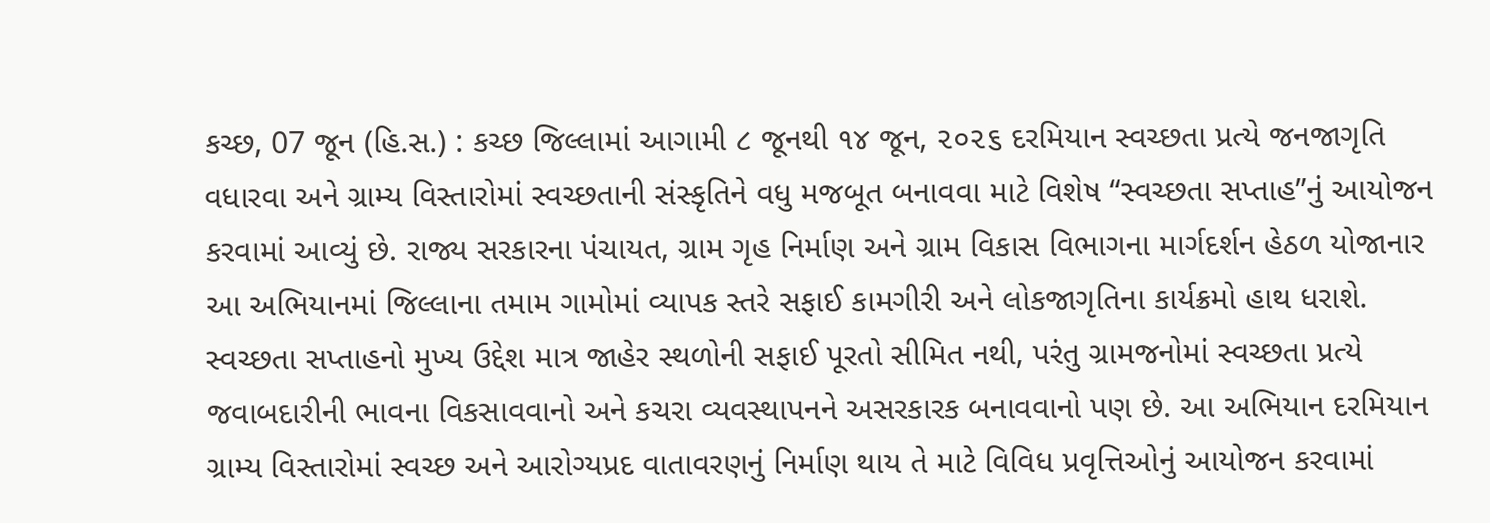કચ્છ, 07 જૂન (હિ.સ.) : કચ્છ જિલ્લામાં આગામી ૮ જૂનથી ૧૪ જૂન, ૨૦૨૬ દરમિયાન સ્વચ્છતા પ્રત્યે જનજાગૃતિ વધારવા અને ગ્રામ્ય વિસ્તારોમાં સ્વચ્છતાની સંસ્કૃતિને વધુ મજબૂત બનાવવા માટે વિશેષ “સ્વચ્છતા સપ્તાહ”નું આયોજન કરવામાં આવ્યું છે. રાજ્ય સરકારના પંચાયત, ગ્રામ ગૃહ નિર્માણ અને ગ્રામ વિકાસ વિભાગના માર્ગદર્શન હેઠળ યોજાનાર આ અભિયાનમાં જિલ્લાના તમામ ગામોમાં વ્યાપક સ્તરે સફાઈ કામગીરી અને લોકજાગૃતિના કાર્યક્રમો હાથ ધરાશે.
સ્વચ્છતા સપ્તાહનો મુખ્ય ઉદ્દેશ માત્ર જાહેર સ્થળોની સફાઈ પૂરતો સીમિત નથી, પરંતુ ગ્રામજનોમાં સ્વચ્છતા પ્રત્યે જવાબદારીની ભાવના વિકસાવવાનો અને કચરા વ્યવસ્થાપનને અસરકારક બનાવવાનો પણ છે. આ અભિયાન દરમિયાન ગ્રામ્ય વિસ્તારોમાં સ્વચ્છ અને આરોગ્યપ્રદ વાતાવરણનું નિર્માણ થાય તે માટે વિવિધ પ્રવૃત્તિઓનું આયોજન કરવામાં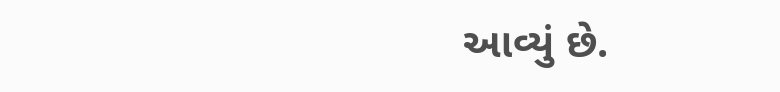આવ્યું છે.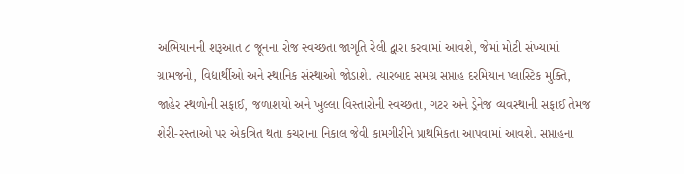અભિયાનની શરૂઆત ૮ જૂનના રોજ સ્વચ્છતા જાગૃતિ રેલી દ્વારા કરવામાં આવશે, જેમાં મોટી સંખ્યામાં ગ્રામજનો, વિદ્યાર્થીઓ અને સ્થાનિક સંસ્થાઓ જોડાશે. ત્યારબાદ સમગ્ર સપ્તાહ દરમિયાન પ્લાસ્ટિક મુક્તિ, જાહેર સ્થળોની સફાઈ, જળાશયો અને ખુલ્લા વિસ્તારોની સ્વચ્છતા, ગટર અને ડ્રેનેજ વ્યવસ્થાની સફાઈ તેમજ શેરી-રસ્તાઓ પર એકત્રિત થતા કચરાના નિકાલ જેવી કામગીરીને પ્રાથમિકતા આપવામાં આવશે. સપ્તાહના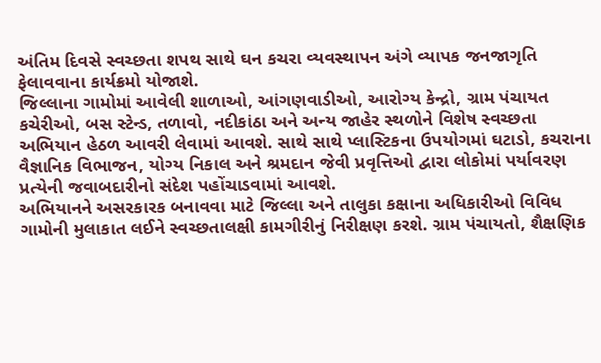અંતિમ દિવસે સ્વચ્છતા શપથ સાથે ઘન કચરા વ્યવસ્થાપન અંગે વ્યાપક જનજાગૃતિ ફેલાવવાના કાર્યક્રમો યોજાશે.
જિલ્લાના ગામોમાં આવેલી શાળાઓ, આંગણવાડીઓ, આરોગ્ય કેન્દ્રો, ગ્રામ પંચાયત કચેરીઓ, બસ સ્ટેન્ડ, તળાવો, નદીકાંઠા અને અન્ય જાહેર સ્થળોને વિશેષ સ્વચ્છતા અભિયાન હેઠળ આવરી લેવામાં આવશે. સાથે સાથે પ્લાસ્ટિકના ઉપયોગમાં ઘટાડો, કચરાના વૈજ્ઞાનિક વિભાજન, યોગ્ય નિકાલ અને શ્રમદાન જેવી પ્રવૃત્તિઓ દ્વારા લોકોમાં પર્યાવરણ પ્રત્યેની જવાબદારીનો સંદેશ પહોંચાડવામાં આવશે.
અભિયાનને અસરકારક બનાવવા માટે જિલ્લા અને તાલુકા કક્ષાના અધિકારીઓ વિવિધ ગામોની મુલાકાત લઈને સ્વચ્છતાલક્ષી કામગીરીનું નિરીક્ષણ કરશે. ગ્રામ પંચાયતો, શૈક્ષણિક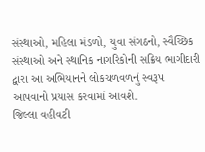સંસ્થાઓ, મહિલા મંડળો, યુવા સંગઠનો, સ્વૈચ્છિક સંસ્થાઓ અને સ્થાનિક નાગરિકોની સક્રિય ભાગીદારી દ્વારા આ અભિયાનને લોકચળવળનું સ્વરૂપ આપવાનો પ્રયાસ કરવામાં આવશે.
જિલ્લા વહીવટી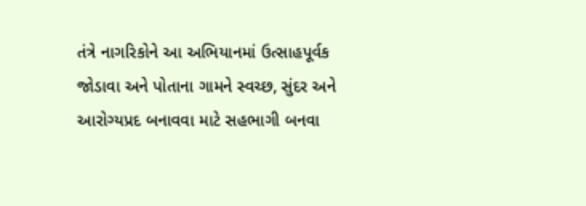તંત્રે નાગરિકોને આ અભિયાનમાં ઉત્સાહપૂર્વક જોડાવા અને પોતાના ગામને સ્વચ્છ, સુંદર અને આરોગ્યપ્રદ બનાવવા માટે સહભાગી બનવા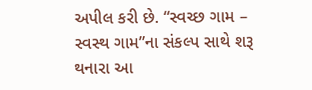અપીલ કરી છે. “સ્વચ્છ ગામ – સ્વસ્થ ગામ”ના સંકલ્પ સાથે શરૂ થનારા આ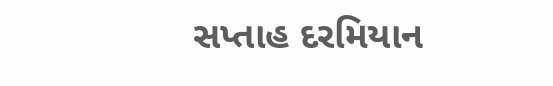સપ્તાહ દરમિયાન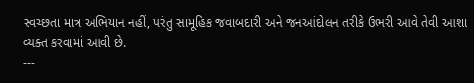સ્વચ્છતા માત્ર અભિયાન નહીં, પરંતુ સામૂહિક જવાબદારી અને જનઆંદોલન તરીકે ઉભરી આવે તેવી આશા વ્યક્ત કરવામાં આવી છે.
---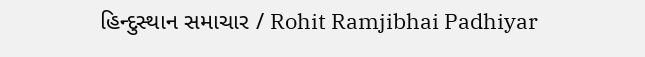હિન્દુસ્થાન સમાચાર / Rohit Ramjibhai Padhiyar